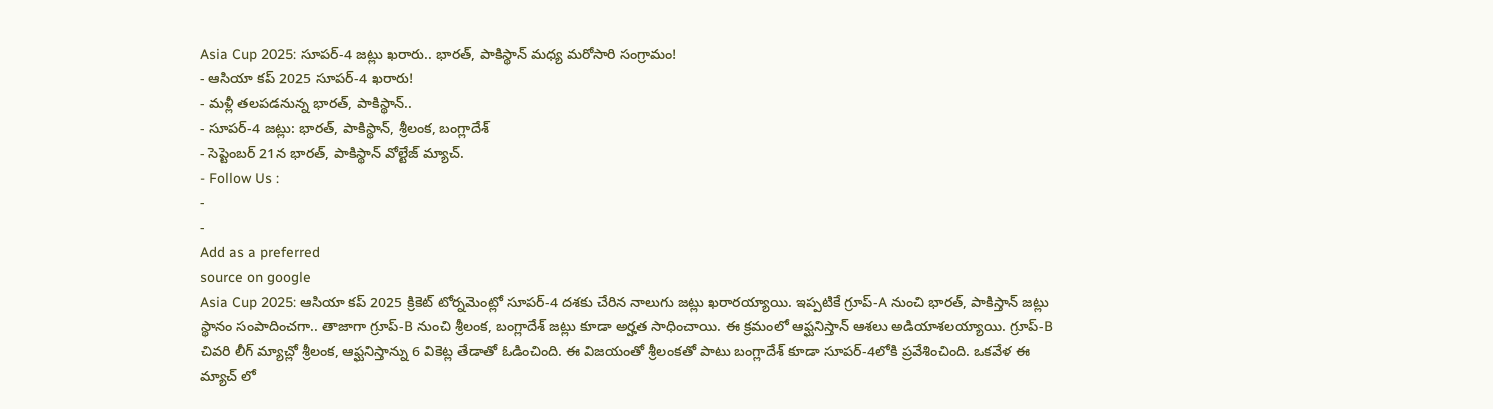Asia Cup 2025: సూపర్-4 జట్లు ఖరారు.. భారత్, పాకిస్థాన్ మధ్య మరోసారి సంగ్రామం!
- ఆసియా కప్ 2025 సూపర్-4 ఖరారు!
- మళ్లీ తలపడనున్న భారత్, పాకిస్థాన్..
- సూపర్-4 జట్లు: భారత్, పాకిస్థాన్, శ్రీలంక, బంగ్లాదేశ్
- సెప్టెంబర్ 21న భారత్, పాకిస్థాన్ వోల్టేజ్ మ్యాచ్.
- Follow Us :
-
-
Add as a preferred
source on google
Asia Cup 2025: ఆసియా కప్ 2025 క్రికెట్ టోర్నమెంట్లో సూపర్-4 దశకు చేరిన నాలుగు జట్లు ఖరారయ్యాయి. ఇప్పటికే గ్రూప్-A నుంచి భారత్, పాకిస్తాన్ జట్లు స్థానం సంపాదించగా.. తాజాగా గ్రూప్-B నుంచి శ్రీలంక, బంగ్లాదేశ్ జట్లు కూడా అర్హత సాధించాయి. ఈ క్రమంలో ఆఫ్ఘనిస్తాన్ ఆశలు అడియాశలయ్యాయి. గ్రూప్-B చివరి లీగ్ మ్యాచ్లో శ్రీలంక, ఆఫ్ఘనిస్తాన్ను 6 వికెట్ల తేడాతో ఓడించింది. ఈ విజయంతో శ్రీలంకతో పాటు బంగ్లాదేశ్ కూడా సూపర్-4లోకి ప్రవేశించింది. ఒకవేళ ఈ మ్యాచ్ లో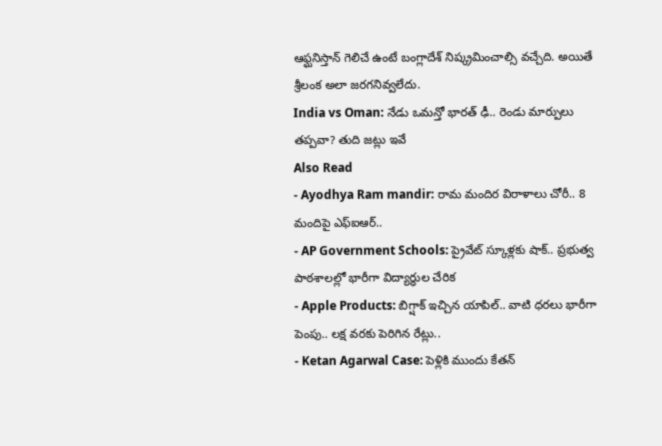ఆఫ్ఘనిస్తాన్ గెలిచే ఉంటే బంగ్లాదేశ్ నిష్క్రమించాల్సి వచ్చేది. అయితే శ్రీలంక అలా జరగనివ్వలేదు.
India vs Oman: నేడు ఒమన్తో భారత్ ఢీ.. రెండు మార్పులు తప్పవా? తుది జట్లు ఇవే
Also Read
- Ayodhya Ram mandir: రామ మందిర విరాళాలు చోరీ.. 8 మందిపై ఎఫ్ఐఆర్..
- AP Government Schools: ప్రైవేట్ స్కూళ్లకు షాక్.. ప్రభుత్వ పాఠశాలల్లో భారీగా విద్యార్థుల చేరిక
- Apple Products: బిగ్షాక్ ఇచ్చిన యాపిల్.. వాటి ధరలు భారీగా పెంపు.. లక్ష వరకు పెరిగిన రేట్లు..
- Ketan Agarwal Case: పెళ్లికి ముందు కేతన్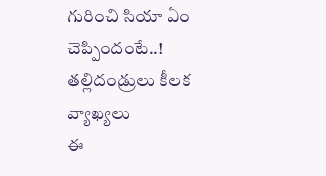గురించి సియా ఏం చెప్పిందంటే..! తల్లిదండ్రులు కీలక వ్యాఖ్యలు
ఈ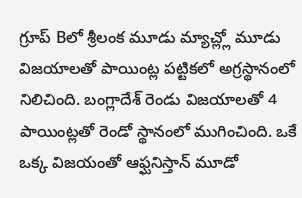గ్రూప్ Bలో శ్రీలంక మూడు మ్యాచ్ల్లో మూడు విజయాలతో పాయింట్ల పట్టికలో అగ్రస్థానంలో నిలిచింది. బంగ్లాదేశ్ రెండు విజయాలతో 4 పాయింట్లతో రెండో స్థానంలో ముగించింది. ఒకే ఒక్క విజయంతో ఆఫ్ఘనిస్తాన్ మూడో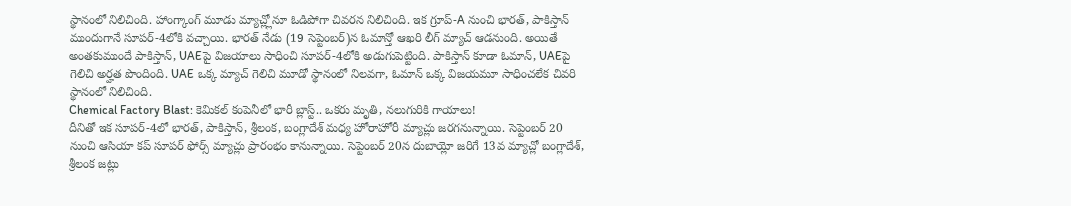స్థానంలో నిలిచింది. హాంగ్కాంగ్ మూడు మ్యాచ్ల్లోనూ ఓడిపోగా చివరన నిలిచింది. ఇక గ్రూప్-A నుంచి భారత్, పాకిస్తాన్ ముందుగానే సూపర్-4లోకి వచ్చాయి. భారత్ నేడు (19 సెప్టెంబర్)న ఓమాన్తో ఆఖరి లీగ్ మ్యాచ్ ఆడనుంది. అయితే అంతకుముందే పాకిస్తాన్, UAEపై విజయాలు సాధించి సూపర్-4లోకి అడుగుపెట్టింది. పాకిస్తాన్ కూడా ఓమాన్, UAEపై గెలిచి అర్హత పొందింది. UAE ఒక్క మ్యాచ్ గెలిచి మూడో స్థానంలో నిలవగా, ఓమాన్ ఒక్క విజయమూ సాధించలేక చివరి స్థానంలో నిలిచింది.
Chemical Factory Blast: కెమికల్ కంపెనీలో భారీ బ్లాస్ట్.. ఒకరు మృతి, నలుగురికి గాయాలు!
దీనితో ఇక సూపర్-4లో భారత్, పాకిస్తాన్, శ్రీలంక, బంగ్లాదేశ్ మధ్య హోరాహోరీ మ్యాచ్లు జరగనున్నాయి. సెప్టెంబర్ 20 నుంచి ఆసియా కప్ సూపర్ ఫోర్స్ మ్యాచ్లు ప్రారంభం కానున్నాయి. సెప్టెంబర్ 20న దుబాయ్లో జరిగే 13వ మ్యాచ్లో బంగ్లాదేశ్, శ్రీలంక జట్లు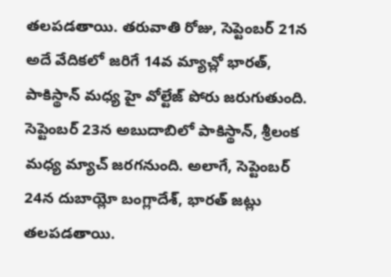తలపడతాయి. తరువాతి రోజు, సెప్టెంబర్ 21న అదే వేదికలో జరిగే 14వ మ్యాచ్లో భారత్, పాకిస్థాన్ మధ్య హై వోల్టేజ్ పోరు జరుగుతుంది. సెప్టెంబర్ 23న అబుదాబిలో పాకిస్థాన్, శ్రీలంక మధ్య మ్యాచ్ జరగనుంది. అలాగే, సెప్టెంబర్ 24న దుబాయ్లో బంగ్లాదేశ్, భారత్ జట్లు తలపడతాయి.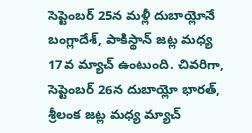సెప్టెంబర్ 25న మళ్లీ దుబాయ్లోనే బంగ్లాదేశ్, పాకిస్థాన్ జట్ల మధ్య 17వ మ్యాచ్ ఉంటుంది. చివరిగా, సెప్టెంబర్ 26న దుబాయ్లో భారత్, శ్రీలంక జట్ల మధ్య మ్యాచ్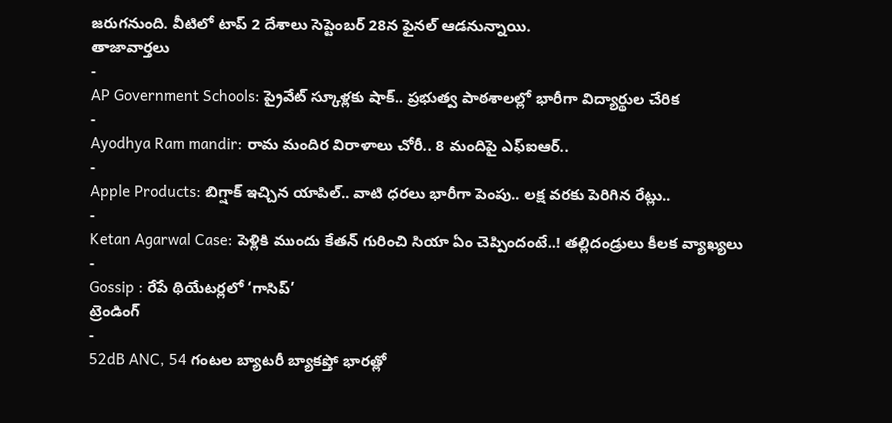జరుగనుంది. వీటిలో టాప్ 2 దేశాలు సెప్టెంబర్ 28న ఫైనల్ ఆడనున్నాయి.
తాజావార్తలు
-
AP Government Schools: ప్రైవేట్ స్కూళ్లకు షాక్.. ప్రభుత్వ పాఠశాలల్లో భారీగా విద్యార్థుల చేరిక
-
Ayodhya Ram mandir: రామ మందిర విరాళాలు చోరీ.. 8 మందిపై ఎఫ్ఐఆర్..
-
Apple Products: బిగ్షాక్ ఇచ్చిన యాపిల్.. వాటి ధరలు భారీగా పెంపు.. లక్ష వరకు పెరిగిన రేట్లు..
-
Ketan Agarwal Case: పెళ్లికి ముందు కేతన్ గురించి సియా ఏం చెప్పిందంటే..! తల్లిదండ్రులు కీలక వ్యాఖ్యలు
-
Gossip : రేపే థియేటర్లలో ‘గాసిప్’
ట్రెండింగ్
-
52dB ANC, 54 గంటల బ్యాటరీ బ్యాకప్తో భారత్లో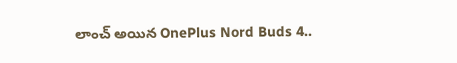లాంచ్ అయిన OnePlus Nord Buds 4..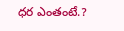ధర ఎంతంటే.?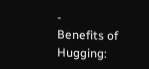-
Benefits of Hugging: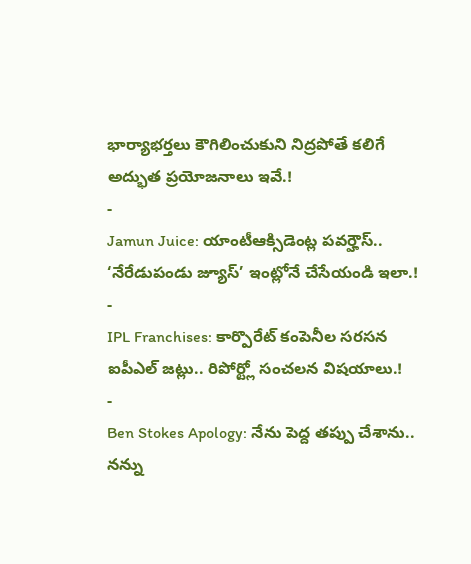భార్యాభర్తలు కౌగిలించుకుని నిద్రపోతే కలిగే అద్భుత ప్రయోజనాలు ఇవే.!
-
Jamun Juice: యాంటీఆక్సిడెంట్ల పవర్హౌస్.. ‘నేరేడుపండు జ్యూస్’ ఇంట్లోనే చేసేయండి ఇలా.!
-
IPL Franchises: కార్పొరేట్ కంపెనీల సరసన ఐపీఎల్ జట్లు.. రిపోర్ట్లో సంచలన విషయాలు.!
-
Ben Stokes Apology: నేను పెద్ద తప్పు చేశాను.. నన్ను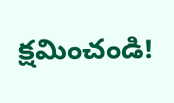క్షమించండి!